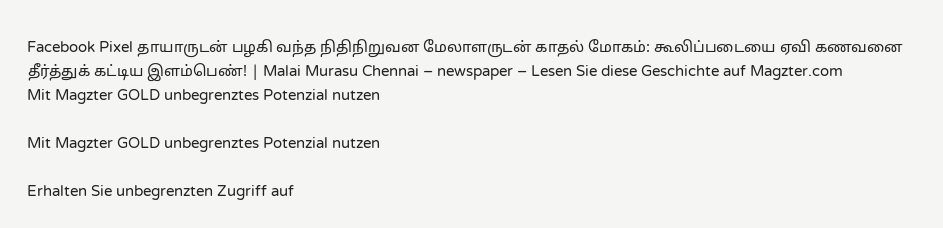Facebook Pixel தாயாருடன் பழகி வந்த நிதிநிறுவன மேலாளருடன் காதல் மோகம்: கூலிப்படையை ஏவி கணவனை தீர்த்துக் கட்டிய இளம்பெண்! | Malai Murasu Chennai – newspaper – Lesen Sie diese Geschichte auf Magzter.com
Mit Magzter GOLD unbegrenztes Potenzial nutzen

Mit Magzter GOLD unbegrenztes Potenzial nutzen

Erhalten Sie unbegrenzten Zugriff auf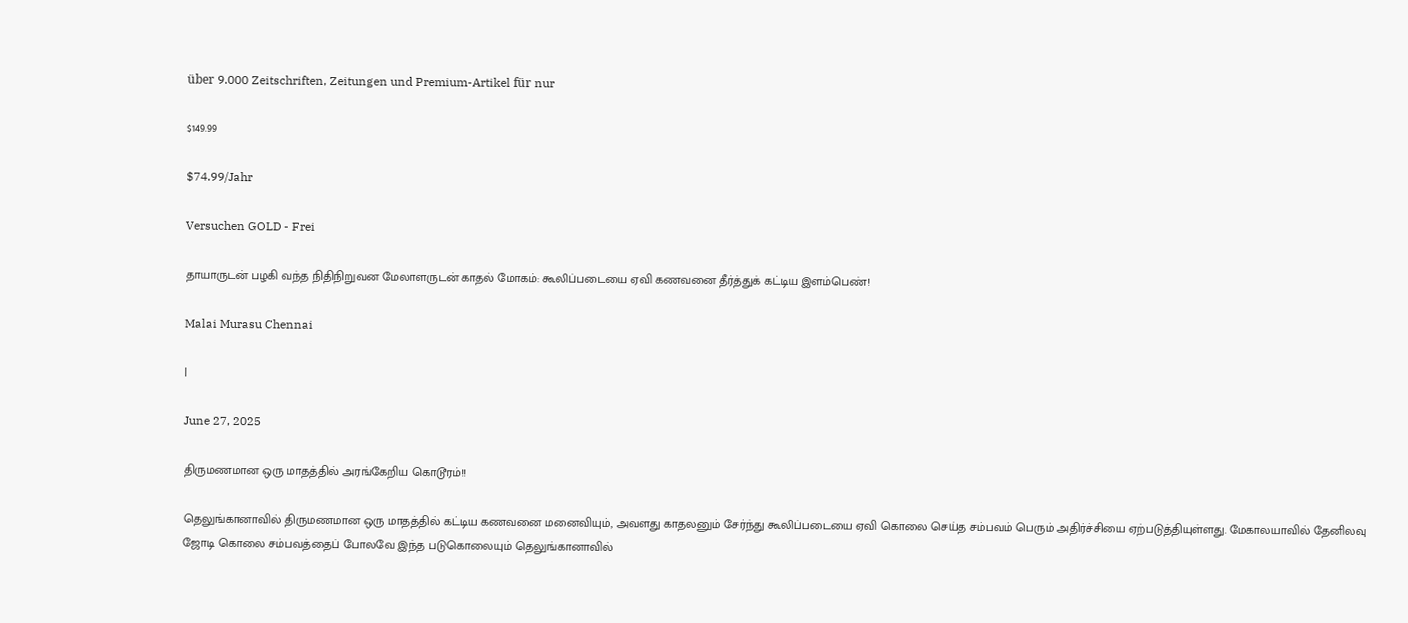über 9.000 Zeitschriften, Zeitungen und Premium-Artikel für nur

$149.99

$74.99/Jahr

Versuchen GOLD - Frei

தாயாருடன் பழகி வந்த நிதிநிறுவன மேலாளருடன் காதல் மோகம்: கூலிப்படையை ஏவி கணவனை தீர்த்துக் கட்டிய இளம்பெண்!

Malai Murasu Chennai

|

June 27, 2025

திருமணமான ஒரு மாதத்தில் அரங்கேறிய கொடூரம்!!

தெலுங்கானாவில் திருமணமான ஒரு மாதத்தில் கட்டிய கணவனை மனைவியும், அவளது காதலனும் சேர்ந்து கூலிப்படையை ஏவி கொலை செய்த சம்பவம் பெரும் அதிர்ச்சியை ஏற்படுத்தியுள்ளது. மேகாலயாவில் தேனிலவு ஜோடி கொலை சம்பவத்தைப் போலவே இந்த படுகொலையும் தெலுங்கானாவில்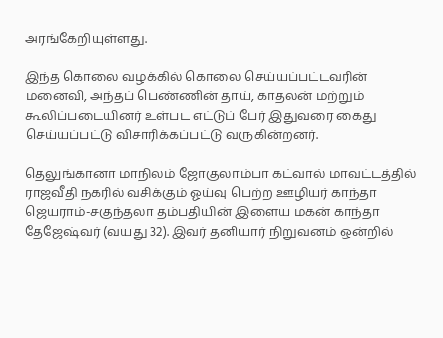அரங்கேறியுள்ளது.

இந்த கொலை வழக்கில் கொலை செய்யப்பட்டவரின் மனைவி, அந்தப் பெண்ணின் தாய், காதலன் மற்றும் கூலிப்படையினர் உள்பட எட்டுப் பேர் இதுவரை கைது செய்யப்பட்டு விசாரிக்கப்பட்டு வருகின்றனர்.

தெலுங்கானா மாநிலம் ஜோகுலாம்பா கட்வால் மாவட்டத்தில் ராஜவீதி நகரில் வசிக்கும் ஓய்வு பெற்ற ஊழியர் காந்தா ஜெயராம்-சகுந்தலா தம்பதியின் இளைய மகன் காந்தா தேஜேஷ்வர் (வயது 32). இவர் தனியார் நிறுவனம் ஒன்றில்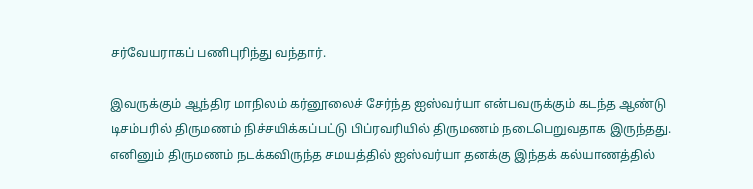சர்வேயராகப் பணிபுரிந்து வந்தார்.

இவருக்கும் ஆந்திர மாநிலம் கர்னூலைச் சேர்ந்த ஐஸ்வர்யா என்பவருக்கும் கடந்த ஆண்டு டிசம்பரில் திருமணம் நிச்சயிக்கப்பட்டு பிப்ரவரியில் திருமணம் நடைபெறுவதாக இருந்தது. எனினும் திருமணம் நடக்கவிருந்த சமயத்தில் ஐஸ்வர்யா தனக்கு இந்தக் கல்யாணத்தில்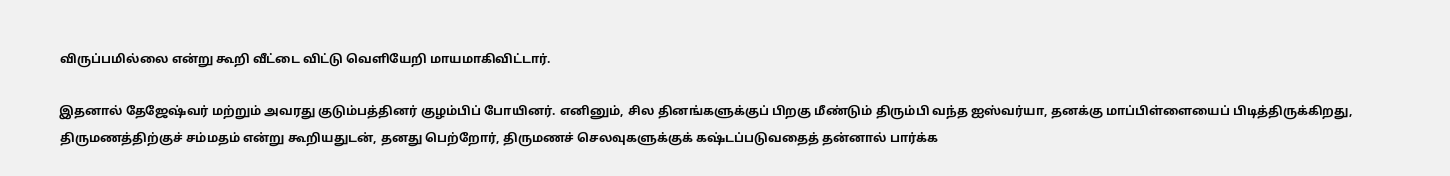விருப்பமில்லை என்று கூறி வீட்டை விட்டு வெளியேறி மாயமாகிவிட்டார்.

இதனால் தேஜேஷ்வர் மற்றும் அவரது குடும்பத்தினர் குழம்பிப் போயினர். எனினும், சில தினங்களுக்குப் பிறகு மீண்டும் திரும்பி வந்த ஐஸ்வர்யா, தனக்கு மாப்பிள்ளையைப் பிடித்திருக்கிறது, திருமணத்திற்குச் சம்மதம் என்று கூறியதுடன், தனது பெற்றோர், திருமணச் செலவுகளுக்குக் கஷ்டப்படுவதைத் தன்னால் பார்க்க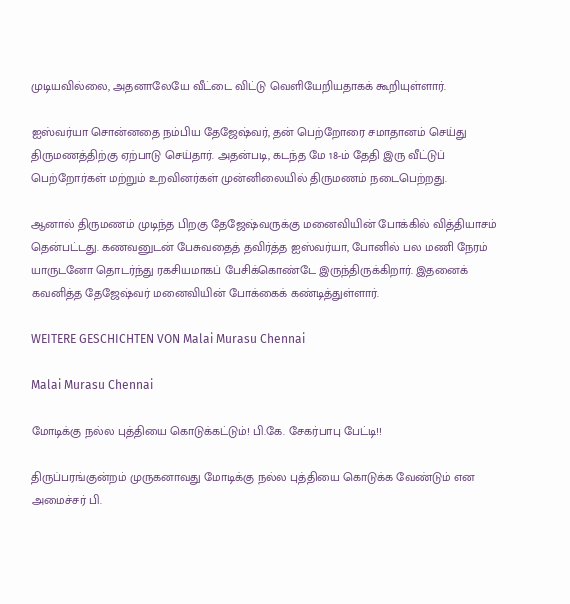முடியவில்லை, அதனாலேயே வீட்டை விட்டு வெளியேறியதாகக் கூறியுள்ளார்.

ஐஸ்வர்யா சொன்னதை நம்பிய தேஜேஷ்வர், தன் பெற்றோரை சமாதானம் செய்து திருமணத்திற்கு ஏற்பாடு செய்தார். அதன்படி, கடந்த மே 18-ம் தேதி இரு வீட்டுப் பெற்றோர்கள் மற்றும் உறவினர்கள் முன்னிலையில் திருமணம் நடைபெற்றது.

ஆனால் திருமணம் முடிந்த பிறகு தேஜேஷ்வருக்கு மனைவியின் போக்கில் வித்தியாசம் தென்பட்டது. கணவனுடன் பேசுவதைத் தவிர்த்த ஐஸ்வர்யா, போனில் பல மணி நேரம் யாருடனோ தொடர்ந்து ரகசியமாகப் பேசிக்கொண்டே இருந்திருக்கிறார். இதனைக் கவனித்த தேஜேஷ்வர் மனைவியின் போக்கைக் கண்டித்துள்ளார்.

WEITERE GESCHICHTEN VON Malai Murasu Chennai

Malai Murasu Chennai

மோடிக்கு நல்ல புத்தியை கொடுக்கட்டும்! பி.கே. சேகர்பாபு பேட்டி!!

திருப்பரங்குன்றம் முருகனாவது மோடிக்கு நல்ல புத்தியை கொடுக்க வேண்டும் என அமைச்சர் பி.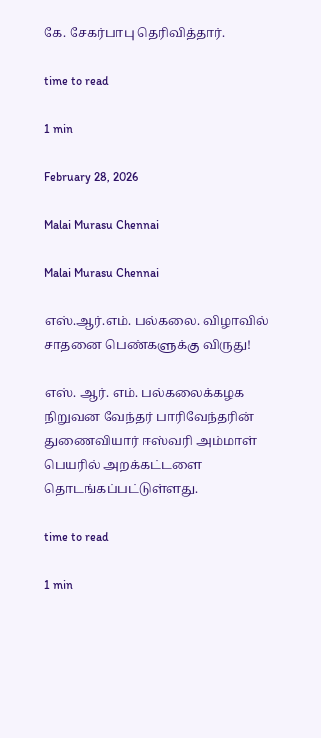கே. சேகர்பாபு தெரிவித்தார்.

time to read

1 min

February 28, 2026

Malai Murasu Chennai

Malai Murasu Chennai

எஸ்.ஆர்.எம். பல்கலை. விழாவில் சாதனை பெண்களுக்கு விருது!

எஸ். ஆர். எம். பல்கலைக்கழக நிறுவன வேந்தர் பாரிவேந்தரின் துணைவியார் ஈஸ்வரி அம்மாள் பெயரில் அறக்கட்டளை தொடங்கப்பட்டுள்ளது.

time to read

1 min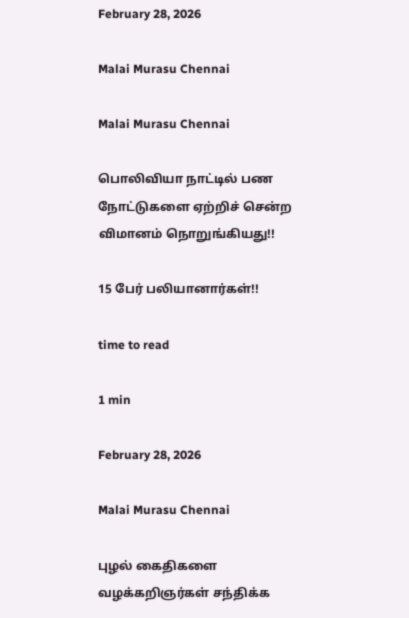February 28, 2026

Malai Murasu Chennai

Malai Murasu Chennai

பொலிவியா நாட்டில் பண நோட்டுகளை ஏற்றிச் சென்ற விமானம் நொறுங்கியது!!

15 பேர் பலியானார்கள்!!

time to read

1 min

February 28, 2026

Malai Murasu Chennai

புழல் கைதிகளை வழக்கறிஞர்கள் சந்திக்க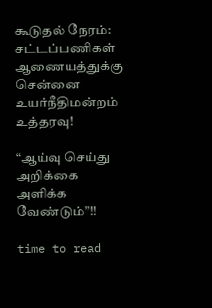கூடுதல் நேரம்: சட்டப்பணிகள் ஆணையத்துக்கு சென்னை உயர்நீதிமன்றம் உத்தரவு!

“ஆய்வு செய்து அறிக்கை அளிக்க வேண்டும்”!!

time to read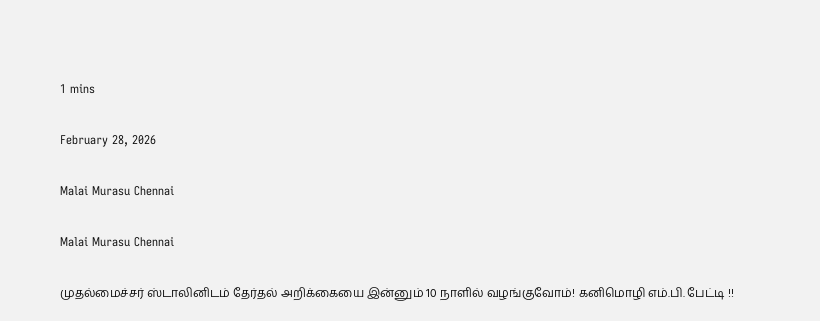1 mins

February 28, 2026

Malai Murasu Chennai

Malai Murasu Chennai

முதல்மைச்சர் ஸ்டாலினிடம் தேர்தல் அறிக்கையை இன்னும் 10 நாளில் வழங்குவோம்! கனிமொழி எம்.பி. பேட்டி !!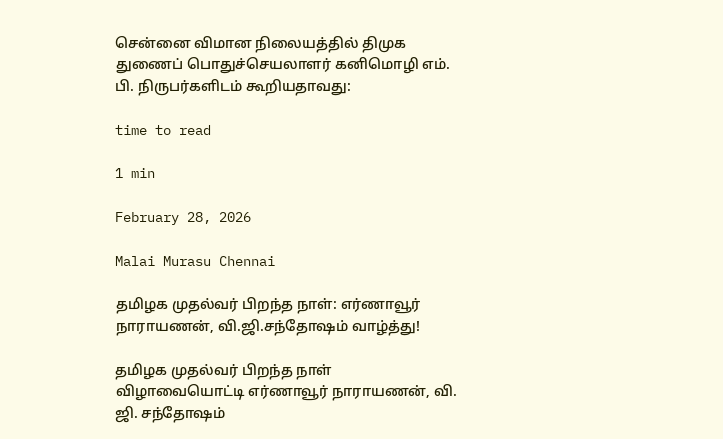சென்னை விமான நிலையத்தில் திமுக துணைப் பொதுச்செயலாளர் கனிமொழி எம். பி. நிருபர்களிடம் கூறியதாவது:

time to read

1 min

February 28, 2026

Malai Murasu Chennai

தமிழக முதல்வர் பிறந்த நாள்: எர்ணாவூர் நாராயணன், வி.ஜி.சந்தோஷம் வாழ்த்து!

தமிழக முதல்வர் பிறந்த நாள் விழாவையொட்டி எர்ணாவூர் நாராயணன், வி. ஜி. சந்தோஷம்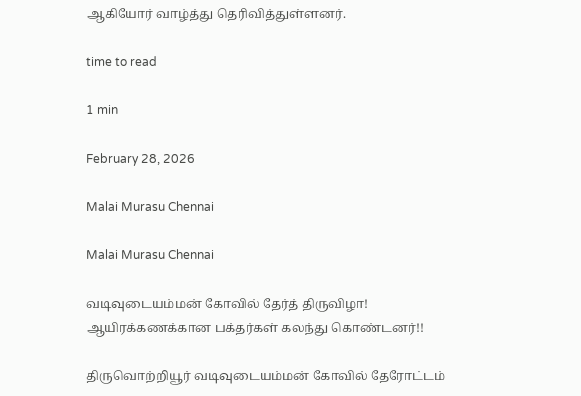ஆகியோர் வாழ்த்து தெரிவித்துள்ளனர்.

time to read

1 min

February 28, 2026

Malai Murasu Chennai

Malai Murasu Chennai

வடிவுடையம்மன் கோவில் தேர்த் திருவிழா! ஆயிரக்கணக்கான பக்தர்கள் கலந்து கொண்டனர்!!

திருவொற்றியூர் வடிவுடையம்மன் கோவில் தேரோட்டம்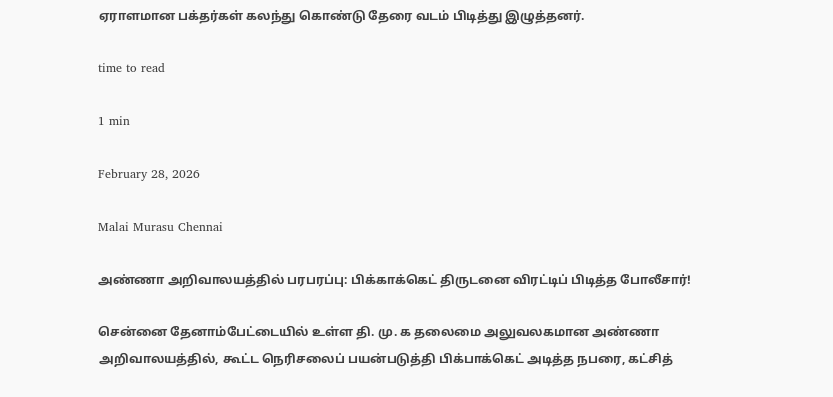ஏராளமான பக்தர்கள் கலந்து கொண்டு தேரை வடம் பிடித்து இழுத்தனர்.

time to read

1 min

February 28, 2026

Malai Murasu Chennai

அண்ணா அறிவாலயத்தில் பரபரப்பு: பிக்காக்கெட் திருடனை விரட்டிப் பிடித்த போலீசார்!

சென்னை தேனாம்பேட்டையில் உள்ள தி. மு. க தலைமை அலுவலகமான அண்ணா அறிவாலயத்தில், கூட்ட நெரிசலைப் பயன்படுத்தி பிக்பாக்கெட் அடித்த நபரை, கட்சித்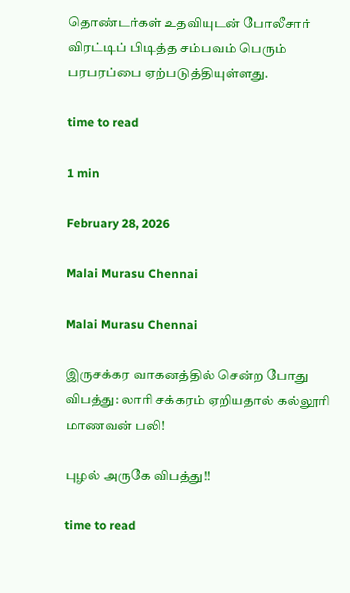தொண்டர்கள் உதவியுடன் போலீசார் விரட்டிப் பிடித்த சம்பவம் பெரும் பரபரப்பை ஏற்படுத்தியுள்ளது.

time to read

1 min

February 28, 2026

Malai Murasu Chennai

Malai Murasu Chennai

இருசக்கர வாகனத்தில் சென்ற போது விபத்து: லாரி சக்கரம் ஏறியதால் கல்லூரி மாணவன் பலி!

புழல் அருகே விபத்து!!

time to read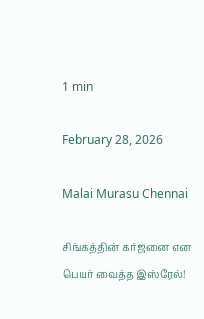1 min

February 28, 2026

Malai Murasu Chennai

சிங்கத்தின் கர்ஜனை என பெயர் வைத்த இஸ்ரேல்!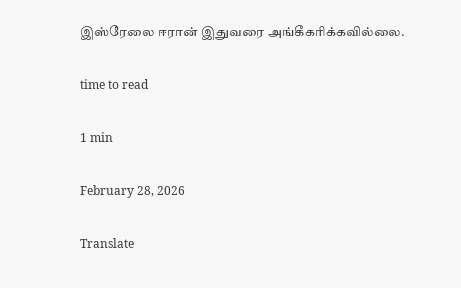இஸ்ரேலை ஈரான் இதுவரை அங்கீகரிக்கவில்லை.

time to read

1 min

February 28, 2026

Translate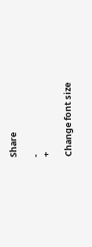Share

-
+

Change font size